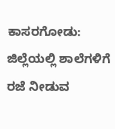ಕಾಸರಗೋಡು: ಜಿಲ್ಲೆಯಲ್ಲಿ ಶಾಲೆಗಳಿಗೆ ರಜೆ ನೀಡುವ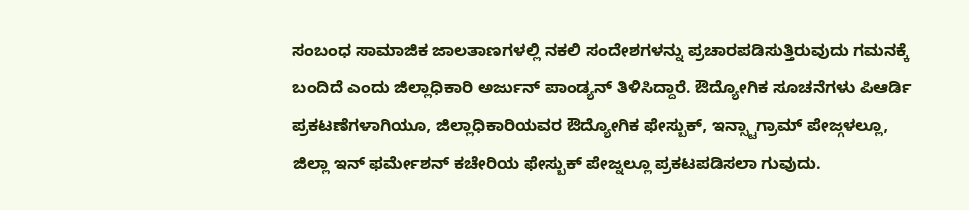ಸಂಬಂಧ ಸಾಮಾಜಿಕ ಜಾಲತಾಣಗಳಲ್ಲಿ ನಕಲಿ ಸಂದೇಶಗಳನ್ನು ಪ್ರಚಾರಪಡಿಸುತ್ತಿರುವುದು ಗಮನಕ್ಕೆ ಬಂದಿದೆ ಎಂದು ಜಿಲ್ಲಾಧಿಕಾರಿ ಅರ್ಜುನ್ ಪಾಂಡ್ಯನ್ ತಿಳಿಸಿದ್ದಾರೆ. ಔದ್ಯೋಗಿಕ ಸೂಚನೆಗಳು ಪಿಆರ್ಡಿ ಪ್ರಕಟಣೆಗಳಾಗಿಯೂ, ಜಿಲ್ಲಾಧಿಕಾರಿಯವರ ಔದ್ಯೋಗಿಕ ಫೇಸ್ಬುಕ್, ಇನ್ಸ್ಟಾಗ್ರಾಮ್ ಪೇಜ್ಗಳಲ್ಲೂ, ಜಿಲ್ಲಾ ಇನ್ ಫರ್ಮೇಶನ್ ಕಚೇರಿಯ ಫೇಸ್ಬುಕ್ ಪೇಜ್ನಲ್ಲೂ ಪ್ರಕಟಪಡಿಸಲಾ ಗುವುದು.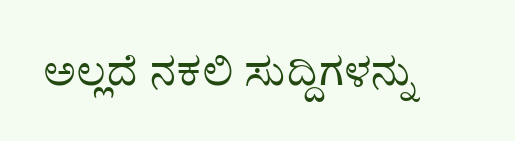ಅಲ್ಲದೆ ನಕಲಿ ಸುದ್ದಿಗಳನ್ನು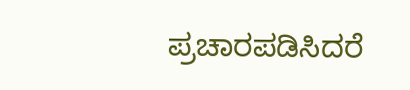ಪ್ರಚಾರಪಡಿಸಿದರೆ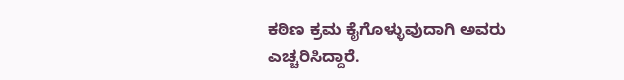ಕಠಿಣ ಕ್ರಮ ಕೈಗೊಳ್ಳುವುದಾಗಿ ಅವರು ಎಚ್ಚರಿಸಿದ್ದಾರೆ.